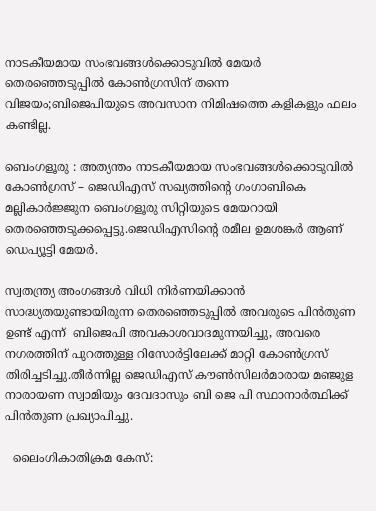നാടകീയമായ സംഭവങ്ങൾക്കൊടുവിൽ മേയർ തെരഞ്ഞെടുപ്പിൽ കോൺഗ്രസിന് തന്നെ വിജയം;ബിജെപിയുടെ അവസാന നിമിഷത്തെ കളികളും ഫലം കണ്ടില്ല.

ബെംഗളൂരു : അത്യന്തം നാടകീയമായ സംഭവങ്ങൾക്കൊടുവിൽ കോൺഗ്രസ് – ജെഡിഎസ് സഖ്യത്തിന്റെ ഗംഗാബികെ മല്ലികാർജ്ജുന ബെംഗളൂരു സിറ്റിയുടെ മേയറായി തെരഞ്ഞെടുക്കപ്പെട്ടു.ജെഡിഎസിന്റെ രമീല ഉമശങ്കർ ആണ് ഡെപ്യൂട്ടി മേയർ.

സ്വതന്ത്ര്യ അംഗങ്ങൾ വിധി നിർണയിക്കാൻ സാദ്ധ്യതയുണ്ടായിരുന്ന തെരഞ്ഞെടുപ്പിൽ അവരുടെ പിൻതുണ ഉണ്ട് എന്ന്  ബിജെപി അവകാശവാദമുന്നയിച്ചു, അവരെ നഗരത്തിന് പുറത്തുള്ള റിസോർട്ടിലേക്ക് മാറ്റി കോൺഗ്രസ് തിരിച്ചടിച്ചു.തീർന്നില്ല ജെഡിഎസ് കൗൺസിലർമാരായ മഞ്ജുള നാരായണ സ്വാമിയും ദേവദാസും ബി ജെ പി സ്ഥാനാർത്ഥിക്ക് പിൻതുണ പ്രഖ്യാപിച്ചു.

  ലൈംഗികാതിക്രമ കേസ്: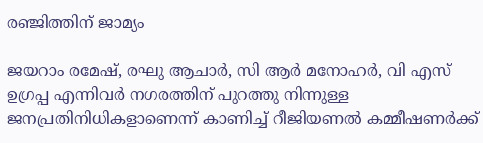രഞ്ജിത്തിന് ജാമ്യം

ജയറാം രമേഷ്, രഘു ആചാർ, സി ആർ മനോഹർ, വി എസ് ഉഗ്രപ്പ എന്നിവർ നഗരത്തിന് പുറത്തു നിന്നുള്ള ജനപ്രതിനിധികളാണെന്ന് കാണിച്ച് റീജിയണൽ കമ്മീഷണർക്ക്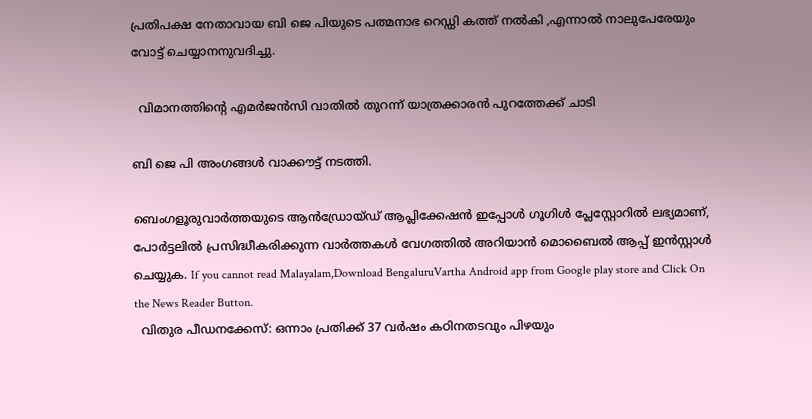പ്രതിപക്ഷ നേതാവായ ബി ജെ പിയുടെ പത്മനാഭ റെഡ്ഡി കത്ത് നൽകി ,എന്നാൽ നാലുപേരേയും വോട്ട് ചെയ്യാനനുവദിച്ചു.

  വിമാനത്തിന്റെ എമർജൻസി വാതിൽ തുറന്ന് യാത്രക്കാരൻ പുറത്തേക്ക് ചാടി

ബി ജെ പി അംഗങ്ങൾ വാക്കൗട്ട് നടത്തി.

ബെംഗളൂരുവാർത്തയുടെ ആൻഡ്രോയ്ഡ് ആപ്ലിക്കേഷൻ ഇപ്പോൾ ഗൂഗിൾ പ്ലേസ്റ്റോറിൽ ലഭ്യമാണ്, പോർട്ടലിൽ പ്രസിദ്ധീകരിക്കുന്ന വാർത്തകൾ വേഗത്തിൽ അറിയാൻ മൊബൈൽ ആപ്പ് ഇൻസ്റ്റാൾ ചെയ്യുക. If you cannot read Malayalam,Download BengaluruVartha Android app from Google play store and Click On the News Reader Button.
  വിതുര പീഡനക്കേസ്: ഒന്നാം പ്രതിക്ക് 37 വര്‍ഷം കഠിനതടവും പിഴയും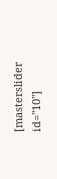[masterslider id="10"]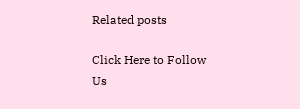Related posts

Click Here to Follow Us